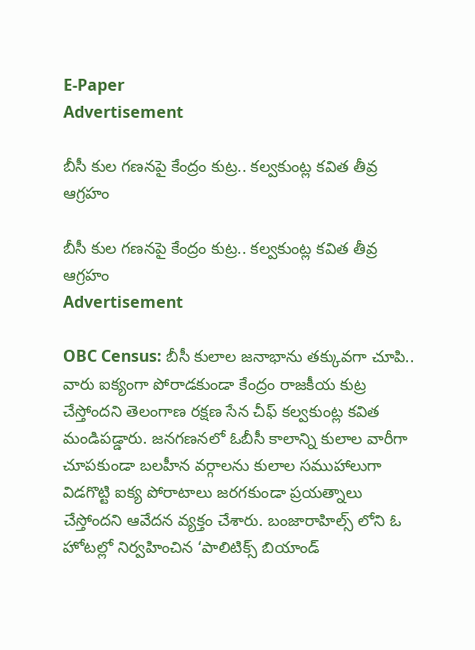E-Paper
Advertisement

బీసీ కుల గణనపై కేంద్రం కుట్ర.. కల్వకుంట్ల కవిత తీవ్ర ఆగ్రహం

బీసీ కుల గణనపై కేంద్రం కుట్ర.. కల్వకుంట్ల కవిత తీవ్ర ఆగ్రహం
Advertisement

OBC Census: బీసీ కులాల జనాభాను తక్కువగా చూపి.. వారు ఐక్యంగా పోరాడకుండా కేంద్రం రాజకీయ కుట్ర చేస్తోందని తెలంగాణ రక్షణ సేన చీఫ్ కల్వకుంట్ల కవిత మండిపడ్డారు. జనగణనలో ఓబీసీ కాలాన్ని కులాల వారీగా చూపకుండా బలహీన వర్గాలను కులాల సముహాలుగా విడగొట్టి ఐక్య పోరాటాలు జరగకుండా ప్రయత్నాలు చేస్తోందని ఆవేదన వ్యక్తం చేశారు. బంజారాహిల్స్ లోని ఓ హోటల్లో నిర్వహించిన ‘పాలిటిక్స్ బియాండ్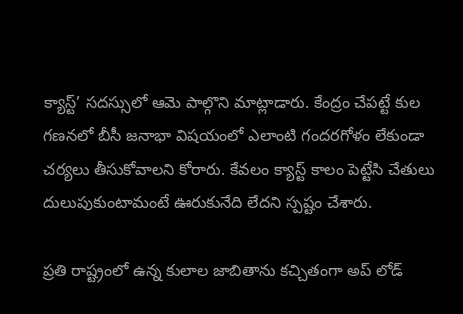క్యాస్ట్’ సదస్సులో ఆమె పాల్గొని మాట్లాడారు. కేంద్రం చేపట్టే కుల గణనలో బీసీ జనాభా విషయంలో ఎలాంటి గందరగోళం లేకుండా చర్యలు తీసుకోవాలని కోరారు. కేవలం క్యాస్ట్ కాలం పెట్టేసి చేతులు దులుపుకుంటామంటే ఊరుకునేది లేదని స్పష్టం చేశారు.

ప్రతి రాష్ట్రంలో ఉన్న కులాల జాబితాను కచ్చితంగా అప్ లోడ్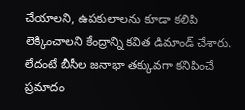చేయాలని, ఉపకులాలను కూడా కలిపి లెక్కించాలని కేంద్రాన్ని కవిత డిమాండ్ చేశారు. లేదంటే బీసీల జనాభా తక్కువగా కనిపించే ప్రమాదం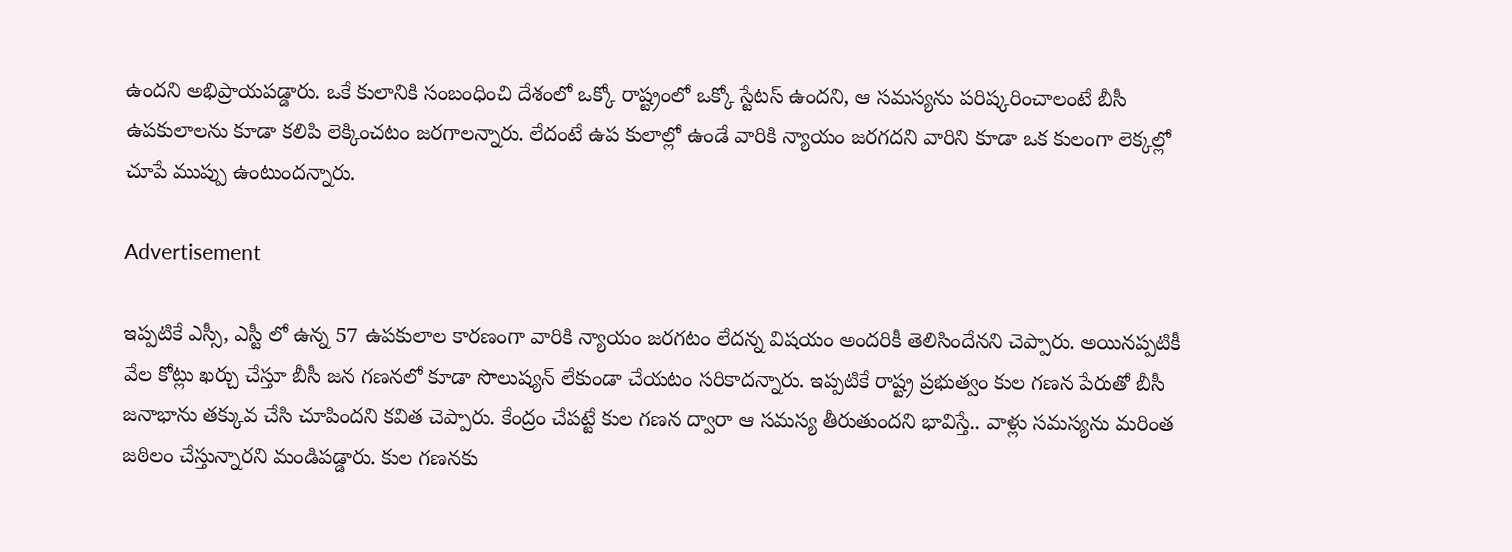ఉందని అభిప్రాయపడ్డారు. ఒకే కులానికి సంబంధించి దేశంలో ఒక్కో రాష్ట్రంలో ఒక్కో స్టేటస్ ఉందని, ఆ సమస్యను పరిష్కరించాలంటే బీసీ ఉపకులాలను కూడా కలిపి లెక్కించటం జరగాలన్నారు. లేదంటే ఉప కులాల్లో ఉండే వారికి న్యాయం జరగదని వారిని కూడా ఒక కులంగా లెక్కల్లో చూపే ముప్పు ఉంటుందన్నారు.

Advertisement

ఇప్పటికే ఎస్సీ, ఎస్టీ లో ఉన్న 57 ఉపకులాల కారణంగా వారికి న్యాయం జరగటం లేదన్న విషయం అందరికీ తెలిసిందేనని చెప్పారు. అయినప్పటికీ వేల కోట్లు ఖర్చు చేస్తూ బీసీ జన గణనలో కూడా సొలుష్యన్ లేకుండా చేయటం సరికాదన్నారు. ఇప్పటికే రాష్ట్ర ప్రభుత్వం కుల గణన పేరుతో బీసీ జనాభాను తక్కువ చేసి చూపిందని కవిత చెప్పారు. కేంద్రం చేపట్టే కుల గణన ద్వారా ఆ సమస్య తీరుతుందని భావిస్తే.. వాళ్లు సమస్యను మరింత జఠిలం చేస్తున్నారని మండిపడ్డారు. కుల గణనకు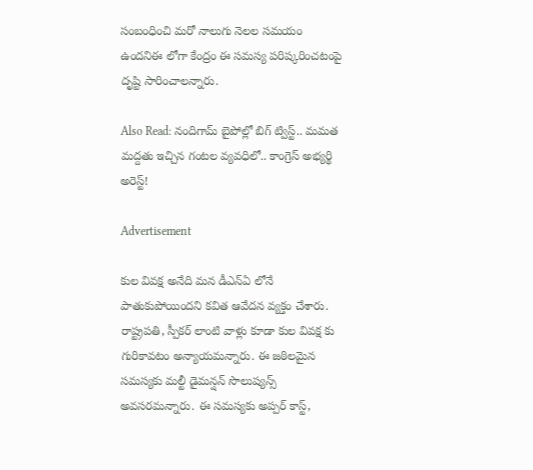సంబంధించి మరో నాలుగు నెలల సమయం ఉందనిఈ లోగా కేంద్రం ఈ సమస్య పరిష్కరించటంపై దృష్టి సారించాలన్నారు.

Also Read: నందిగామ్ బైపోల్లో బిగ్ ట్విస్ట్.. మమత మద్దతు ఇచ్చిన గంటల వ్యవధిలో.. కాంగ్రెస్ అభ్యర్థి అరెస్ట్!

Advertisement

కుల వివక్ష అనేది మన డీఎన్ఏ లోనే పాతుకుపోయిందని కవిత ఆవేదన వ్యక్తం చేశారు. రాష్ట్రపతి, స్పీకర్ లాంటి వాళ్లు కూడా కుల వివక్ష కు గురికావటం అన్యాయమన్నారు. ఈ జఠిలమైన సమస్యకు మల్టీ డైమన్షన్ సొలుష్యన్స్ అవసరమన్నారు. ఈ సమస్యకు అప్పర్ కాస్ట్,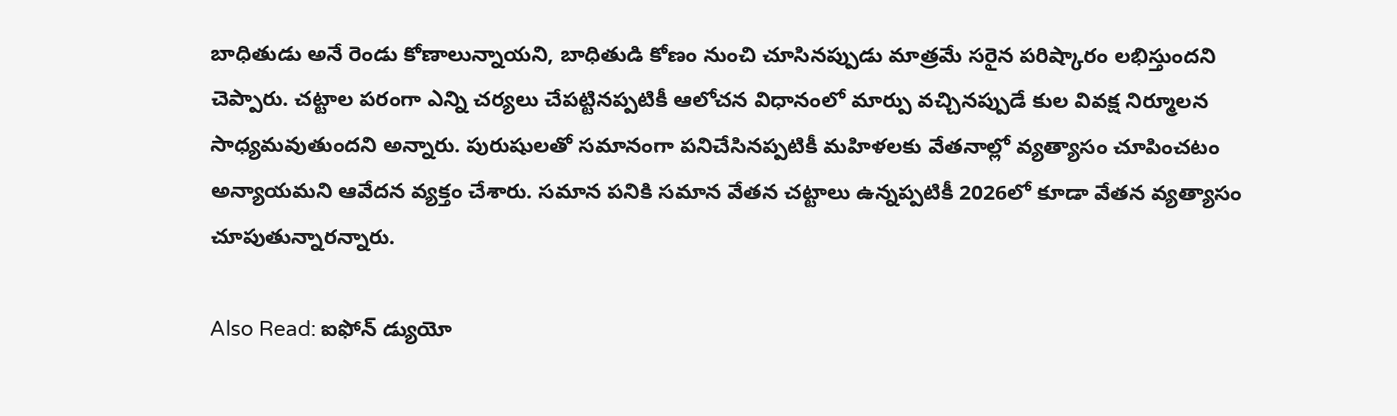బాధితుడు అనే రెండు కోణాలున్నాయని, బాధితుడి కోణం నుంచి చూసినప్పుడు మాత్రమే సరైన పరిష్కారం లభిస్తుందని చెప్పారు. చట్టాల పరంగా ఎన్ని చర్యలు చేపట్టినప్పటికీ ఆలోచన విధానంలో మార్పు వచ్చినప్పుడే కుల వివక్ష నిర్మూలన సాధ్యమవుతుందని అన్నారు. పురుషులతో సమానంగా పనిచేసినప్పటికీ మహిళలకు వేతనాల్లో వ్యత్యాసం చూపించటం అన్యాయమని ఆవేదన వ్యక్తం చేశారు. సమాన పనికి సమాన వేతన చట్టాలు ఉన్నప్పటికీ 2026లో కూడా వేతన వ్యత్యాసం చూపుతున్నారన్నారు.

Also Read: ఐఫోన్ డ్యుయో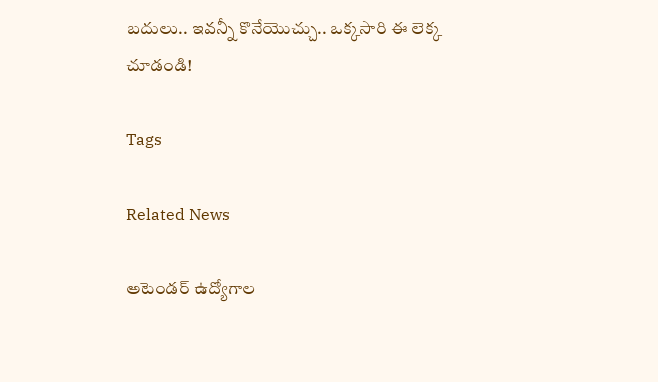బదులు.. ఇవన్నీ కొనేయొచ్చు.. ఒక్కసారి ఈ లెక్క చూడండి!

Tags

Related News

అటెండర్ ఉద్యోగాల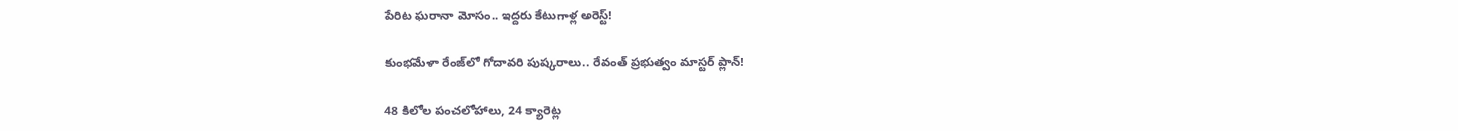పేరిట ఘరానా మోసం.. ఇద్దరు కేటుగాళ్ల అరెస్ట్!

కుంభమేళా రేంజ్‌లో గోదావరి పుష్కరాలు.. రేవంత్ ప్రభుత్వం మాస్టర్ ప్లాన్!

48 కిలోల పంచలోహాలు, 24 క్యారెట్ల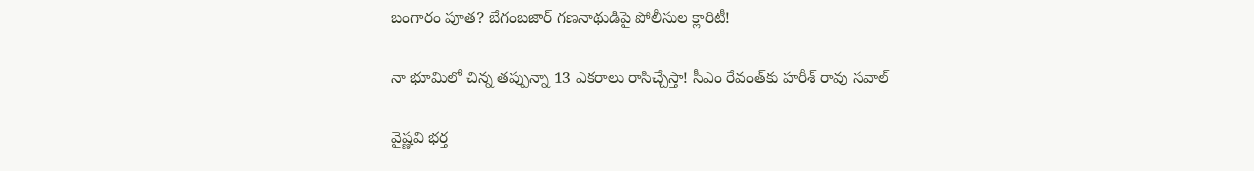బంగారం పూత? బేగంబజార్ గణనాథుడిపై పోలీసుల క్లారిటీ!

నా భూమిలో చిన్న తప్పున్నా 13 ఎకరాలు రాసిచ్చేస్తా! సీఎం రేవంత్‌కు హరీశ్ రావు సవాల్

వైష్ణవి భర్త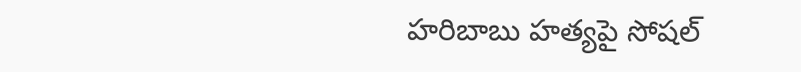హరిబాబు హత్యపై సోషల్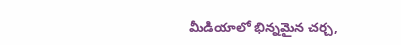మీడియాలో భిన్నమైన చర్చ,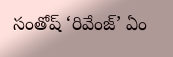సంతోష్ ‘రివేంజ్’ ఏం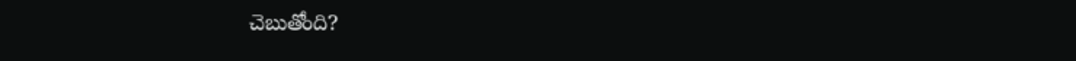చెబుతోంది?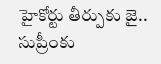హైకోర్టు తీర్పుకు జై.. సుప్రీంకు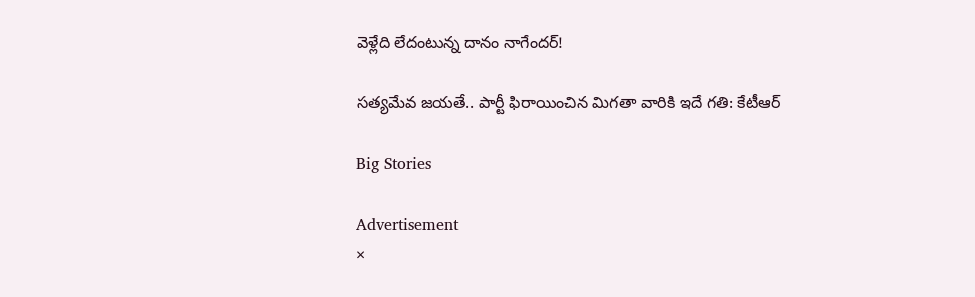వెళ్లేది లేదంటున్న దానం నాగేందర్!

సత్యమేవ జయతే.. పార్టీ ఫిరాయించిన మిగతా వారికి ఇదే గతి: కేటీఆర్

Big Stories

Advertisement
×